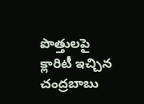పొత్తులపై క్లారిటీ ఇచ్చిన చంద్రబాబు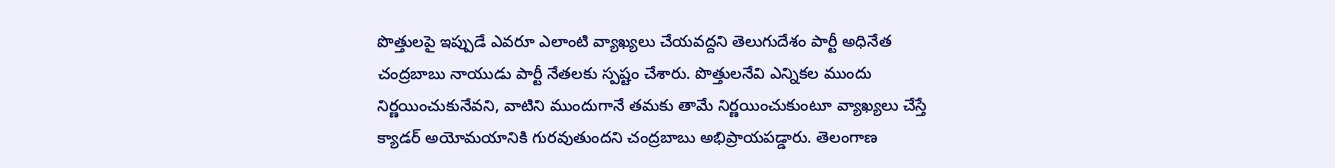పొత్తులపై ఇప్పుడే ఎవరూ ఎలాంటి వ్యాఖ్యలు చేయవద్దని తెలుగుదేశం పార్టీ అధినేత చంద్రబాబు నాయుడు పార్టీ నేతలకు స్పష్టం చేశారు. పొత్తులనేవి ఎన్నికల ముందు నిర్ణయించుకునేవని, వాటిని ముందుగానే తమకు తామే నిర్ణయించుకుంటూ వ్యాఖ్యలు చేస్తే క్యాడర్ అయోమయానికి గురవుతుందని చంద్రబాబు అభిప్రాయపడ్డారు. తెలంగాణ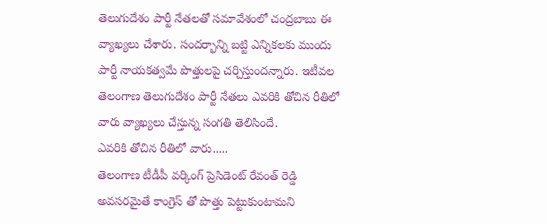తెలుగుదేశం పార్టీ నేతలతో సమావేశంలో చంద్రబాబు ఈ వ్యాఖ్యలు చేశారు. సందర్భాన్ని బట్టి ఎన్నికలకు ముందు పార్టీ నాయకత్వమే పొత్తులపై చర్చిస్తుందన్నారు. ఇటీవల తెలంగాణ తెలుగుదేశం పార్టీ నేతలు ఎవరికి తోచిన రీతిలో వారు వ్యాఖ్యలు చేస్తున్న సంగతి తెలిసిందే.
ఎవరికి తోచిన రీతిలో వారు.....
తెలంగాణ టీడీపీ వర్కింగ్ ప్రెసిడెంట్ రేవంత్ రెడ్డి అవసరమైతే కాంగ్రెస్ తో పొత్తు పెట్టుకుంటామని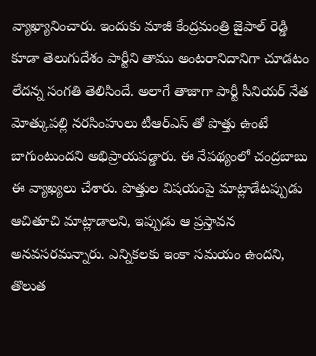వ్యాఖ్యానించారు. ఇందుకు మాజీ కేంద్రమంత్రి జైపాల్ రెడ్డి కూడా తెలుగుదేశం పార్టీని తాము అంటరానిదానిగా చూడటం లేదన్న సంగతి తెలిసిందే. అలాగే తాజాగా పార్టీ సీనియర్ నేత మోత్కుపల్లి నరసింహులు టీఆర్ఎస్ తో పొత్తు ఉంటే బాగుంటుందని అభిప్రాయపడ్డారు. ఈ నేపథ్యంలో చంద్రబాబు ఈ వ్యాఖ్యలు చేశారు. పొత్తుల విషయంపై మాట్లాడేటప్పుడు ఆచితూచి మాట్లాడాలని, ఇప్పుడు ఆ ప్రస్తావన అనవసరమన్నారు. ఎన్నికలకు ఇంకా సమయం ఉందని, తొలుత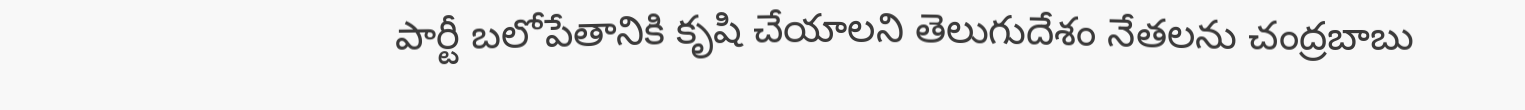పార్టీ బలోపేతానికి కృషి చేయాలని తెలుగుదేశం నేతలను చంద్రబాబు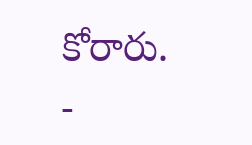కోరారు.
-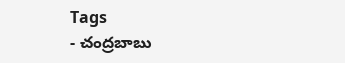Tags
- చంద్రబాబు